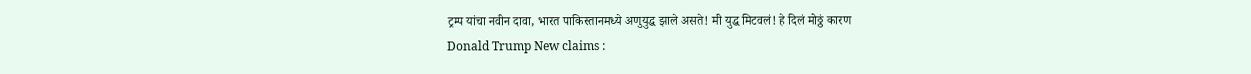ट्रम्प यांचा नवीन दावा, भारत पाकिस्तानमध्ये अणुयुद्ध झाले असते! मी युद्ध मिटवलं! हे दिलं मोठ्ठं कारण
Donald Trump New claims :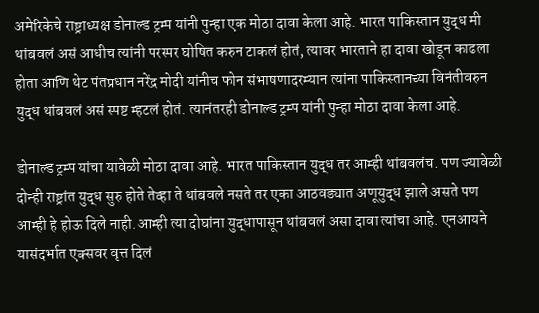अमेरिकेचे राष्ट्राध्यक्ष डोनाल्ड ट्रम्प यांनी पुन्हा एक मोठा दावा केला आहे. भारत पाकिस्तान युद्ध मी थांबवलं असं आधीच त्यांनी परस्पर घोषित करुन टाकलं होतं, त्यावर भारताने हा दावा खोडून काढला होता आणि थेट पंतप्रधान नरेंद्र मोदी यांनीच फोन संभाषणादरम्यान त्यांना पाकिस्तानच्या विनंतीवरुन युद्ध थांबवलं असं स्पष्ट म्हटलं होतं. त्यानंतरही डोनाल्ड ट्रम्प यांनी पुन्हा मोठा दावा केला आहे.

डोनाल्ड ट्रम्प यांचा यावेळी मोठा दावा आहे. भारत पाकिस्तान युद्ध तर आम्ही थांबवलंच. पण ज्यावेळी दोन्ही राष्ट्रांत युद्ध सुरु होते तेव्हा ते थांबवले नसते तर एका आठवड्यात अणूयुद्ध झाले असते पण आम्ही हे होऊ दिले नाही.आम्ही त्या दोघांना युद्धापासून थांबवलं असा दावा त्यांचा आहे. एनआयने यासंदर्भात एक्सवर वृत्त दिलं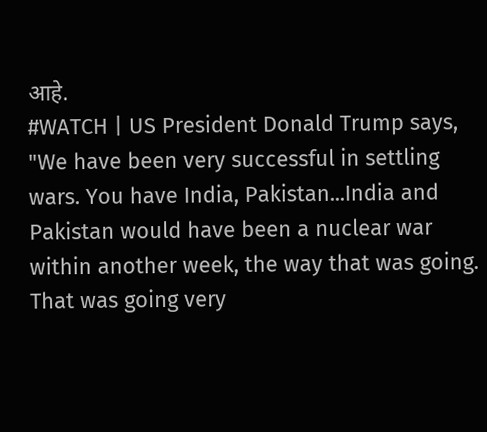आहे.
#WATCH | US President Donald Trump says, "We have been very successful in settling wars. You have India, Pakistan...India and Pakistan would have been a nuclear war within another week, the way that was going. That was going very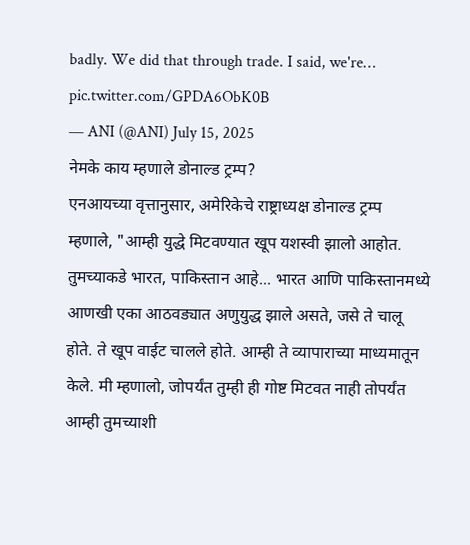badly. We did that through trade. I said, we're… pic.twitter.com/GPDA6ObK0B
— ANI (@ANI) July 15, 2025
नेमके काय म्हणाले डोनाल्ड ट्रम्प?
एनआयच्या वृत्तानुसार, अमेरिकेचे राष्ट्राध्यक्ष डोनाल्ड ट्रम्प म्हणाले, "आम्ही युद्धे मिटवण्यात खूप यशस्वी झालो आहोत. तुमच्याकडे भारत, पाकिस्तान आहे... भारत आणि पाकिस्तानमध्ये आणखी एका आठवड्यात अणुयुद्ध झाले असते, जसे ते चालू होते. ते खूप वाईट चालले होते. आम्ही ते व्यापाराच्या माध्यमातून केले. मी म्हणालो, जोपर्यंत तुम्ही ही गोष्ट मिटवत नाही तोपर्यंत आम्ही तुमच्याशी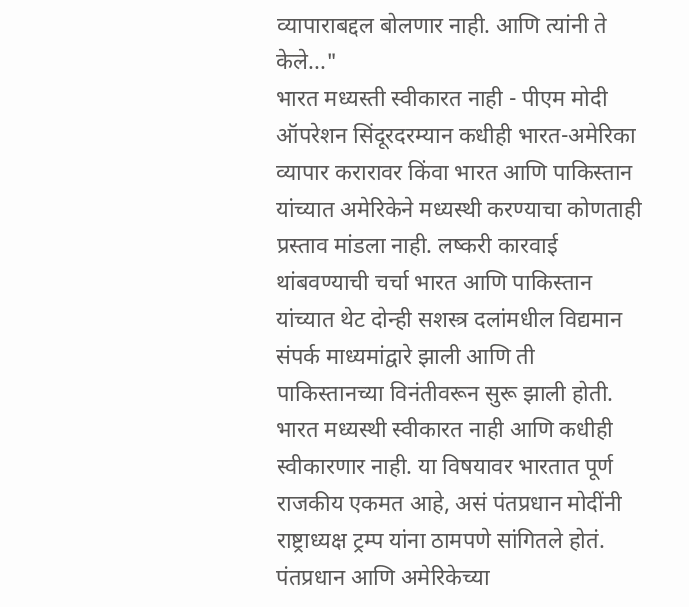व्यापाराबद्दल बोलणार नाही. आणि त्यांनी ते केले..."
भारत मध्यस्ती स्वीकारत नाही - पीएम मोदी
ऑपरेशन सिंदूरदरम्यान कधीही भारत-अमेरिका व्यापार करारावर किंवा भारत आणि पाकिस्तान यांच्यात अमेरिकेने मध्यस्थी करण्याचा कोणताही प्रस्ताव मांडला नाही. लष्करी कारवाई थांबवण्याची चर्चा भारत आणि पाकिस्तान यांच्यात थेट दोन्ही सशस्त्र दलांमधील विद्यमान संपर्क माध्यमांद्वारे झाली आणि ती पाकिस्तानच्या विनंतीवरून सुरू झाली होती. भारत मध्यस्थी स्वीकारत नाही आणि कधीही स्वीकारणार नाही. या विषयावर भारतात पूर्ण राजकीय एकमत आहे, असं पंतप्रधान मोदींनी राष्ट्राध्यक्ष ट्रम्प यांना ठामपणे सांगितले होतं. पंतप्रधान आणि अमेरिकेच्या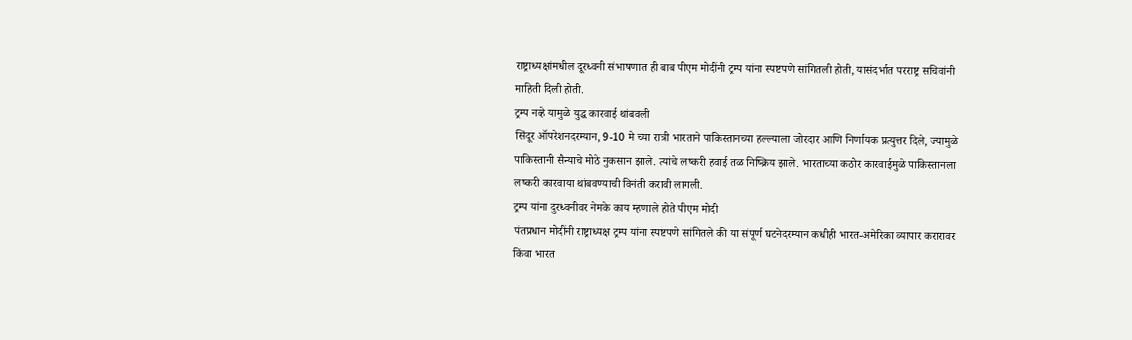राष्ट्राध्यक्षांमधील दूरध्वनी संभाषणात ही बाब पीएम मोदींनी ट्रम्प यांना स्पष्टपणे सांगितली होती, यासंदर्भात परराष्ट्र सचिवांनी माहिती दिली होती.
ट्रम्प नव्हे यामुळे युद्ध कारवाई थांबवली
सिंदूर ऑपरेशनदरम्यान, 9-10 मे च्या रात्री भारताने पाकिस्तानच्या हल्ल्याला जोरदार आणि निर्णायक प्रत्युत्तर दिले, ज्यामुळे पाकिस्तानी सैन्याचे मोठे नुकसान झाले. त्यांचे लष्करी हवाई तळ निष्क्रिय झाले. भारताच्या कठोर कारवाईमुळे पाकिस्तानला लष्करी कारवाया थांबवण्याची विनंती करावी लागली.
ट्रम्प यांना दुरध्वनीवर नेमके काय म्हणाले होते पीएम मोदी
पंतप्रधान मोदींनी राष्ट्राध्यक्ष ट्रम्प यांना स्पष्टपणे सांगितले की या संपूर्ण घटनेदरम्यान कधीही भारत-अमेरिका व्यापार करारावर किंवा भारत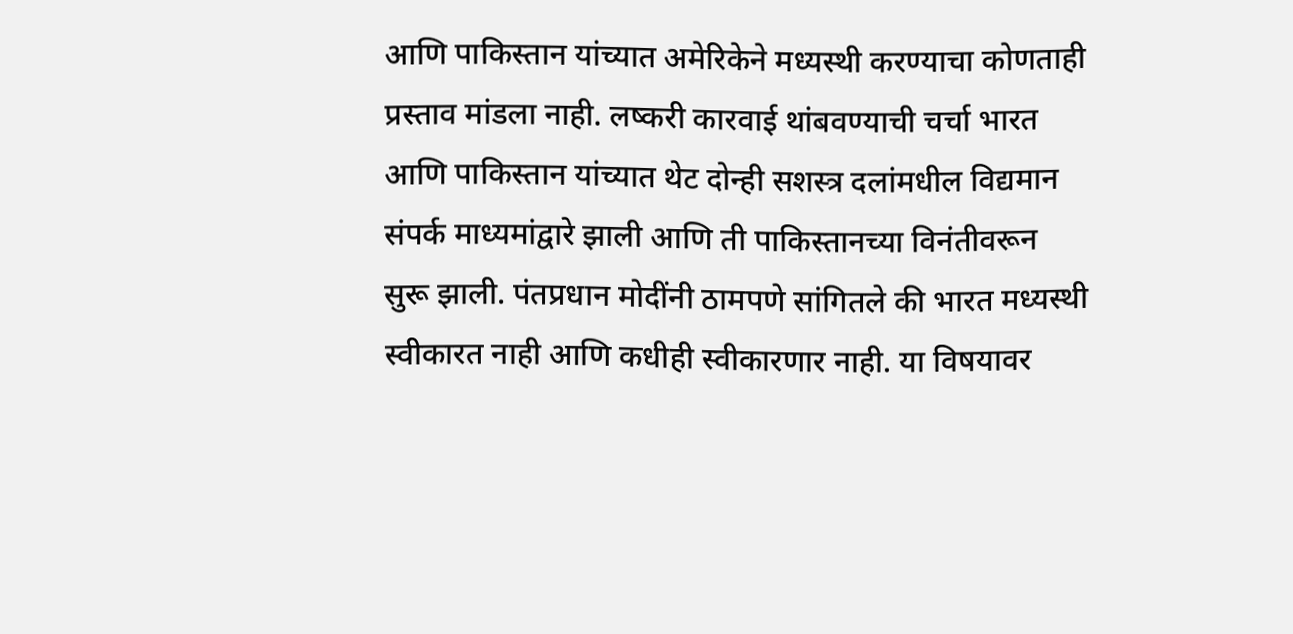आणि पाकिस्तान यांच्यात अमेरिकेने मध्यस्थी करण्याचा कोणताही प्रस्ताव मांडला नाही. लष्करी कारवाई थांबवण्याची चर्चा भारत आणि पाकिस्तान यांच्यात थेट दोन्ही सशस्त्र दलांमधील विद्यमान संपर्क माध्यमांद्वारे झाली आणि ती पाकिस्तानच्या विनंतीवरून सुरू झाली. पंतप्रधान मोदींनी ठामपणे सांगितले की भारत मध्यस्थी स्वीकारत नाही आणि कधीही स्वीकारणार नाही. या विषयावर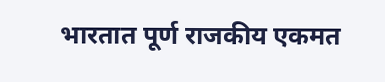भारतात पूर्ण राजकीय एकमत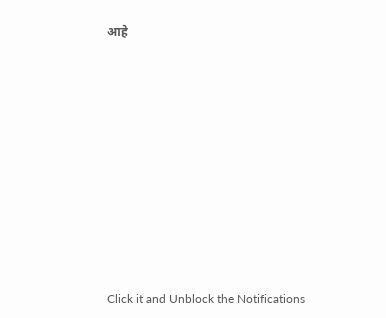आहे












Click it and Unblock the Notifications